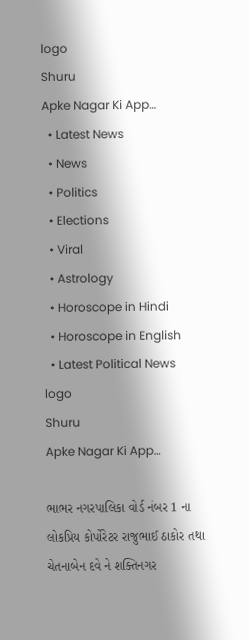logo
Shuru
Apke Nagar Ki App…
  • Latest News
  • News
  • Politics
  • Elections
  • Viral
  • Astrology
  • Horoscope in Hindi
  • Horoscope in English
  • Latest Political News
logo
Shuru
Apke Nagar Ki App…

ભાભર નગરપાલિકા વોર્ડ નંબર 1 ના લોકપ્રિય કોર્પોરેટર રાજુભાઈ ઠાકોર તથા ચેતનાબેન દવે ને શક્તિનગર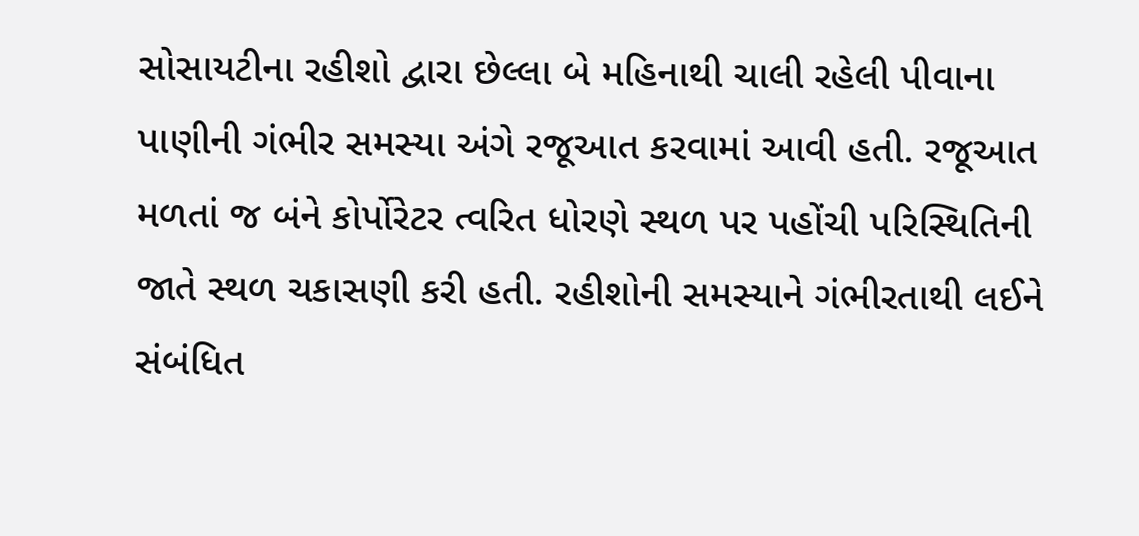સોસાયટીના રહીશો દ્વારા છેલ્લા બે મહિનાથી ચાલી રહેલી પીવાના પાણીની ગંભીર સમસ્યા અંગે રજૂઆત કરવામાં આવી હતી. રજૂઆત મળતાં જ બંને કોર્પોરેટર ત્વરિત ધોરણે સ્થળ પર પહોંચી પરિસ્થિતિની જાતે સ્થળ ચકાસણી કરી હતી. રહીશોની સમસ્યાને ગંભીરતાથી લઈને સંબંધિત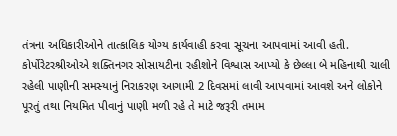તંત્રના અધિકારીઓને તાત્કાલિક યોગ્ય કાર્યવાહી કરવા સૂચના આપવામાં આવી હતી. કોર્પોરેટરશ્રીઓએ શક્તિનગર સોસાયટીના રહીશોને વિશ્વાસ આપ્યો કે છેલ્લા બે મહિનાથી ચાલી રહેલી પાણીની સમસ્યાનું નિરાકરણ આગામી 2 દિવસમાં લાવી આપવામાં આવશે અને લોકોને પૂરતું તથા નિયમિત પીવાનું પાણી મળી રહે તે માટે જરૂરી તમામ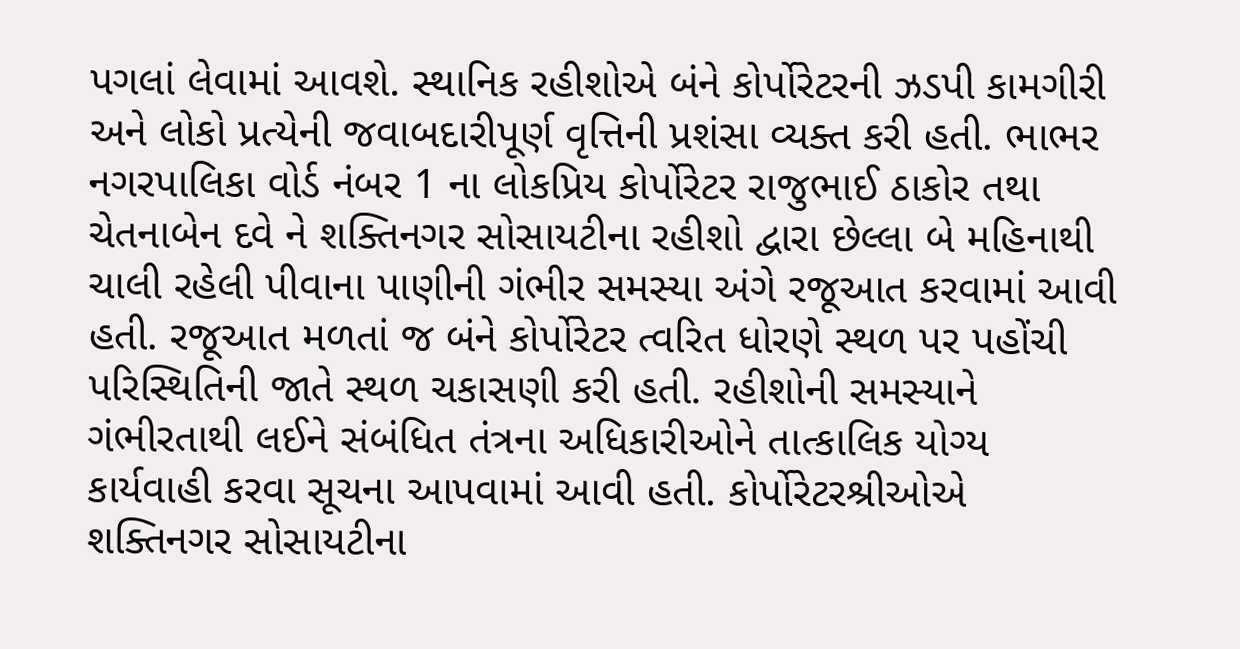પગલાં લેવામાં આવશે. સ્થાનિક રહીશોએ બંને કોર્પોરેટરની ઝડપી કામગીરી અને લોકો પ્રત્યેની જવાબદારીપૂર્ણ વૃત્તિની પ્રશંસા વ્યક્ત કરી હતી. ભાભર નગરપાલિકા વોર્ડ નંબર 1 ના લોકપ્રિય કોર્પોરેટર રાજુભાઈ ઠાકોર તથા ચેતનાબેન દવે ને શક્તિનગર સોસાયટીના રહીશો દ્વારા છેલ્લા બે મહિનાથી ચાલી રહેલી પીવાના પાણીની ગંભીર સમસ્યા અંગે રજૂઆત કરવામાં આવી હતી. રજૂઆત મળતાં જ બંને કોર્પોરેટર ત્વરિત ધોરણે સ્થળ પર પહોંચી પરિસ્થિતિની જાતે સ્થળ ચકાસણી કરી હતી. રહીશોની સમસ્યાને ગંભીરતાથી લઈને સંબંધિત તંત્રના અધિકારીઓને તાત્કાલિક યોગ્ય કાર્યવાહી કરવા સૂચના આપવામાં આવી હતી. કોર્પોરેટરશ્રીઓએ શક્તિનગર સોસાયટીના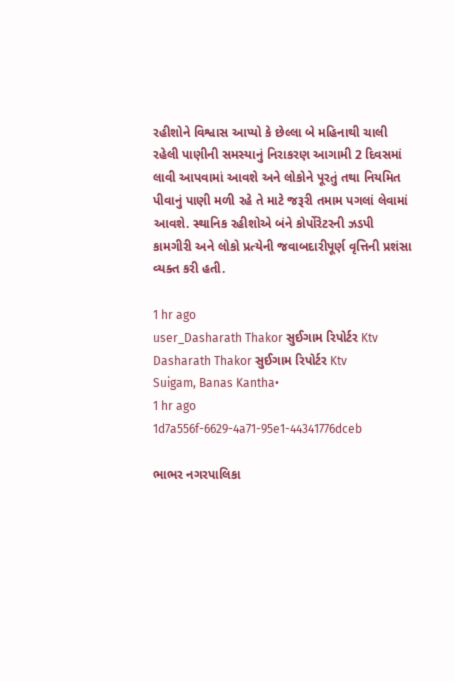રહીશોને વિશ્વાસ આપ્યો કે છેલ્લા બે મહિનાથી ચાલી રહેલી પાણીની સમસ્યાનું નિરાકરણ આગામી 2 દિવસમાં લાવી આપવામાં આવશે અને લોકોને પૂરતું તથા નિયમિત પીવાનું પાણી મળી રહે તે માટે જરૂરી તમામ પગલાં લેવામાં આવશે. સ્થાનિક રહીશોએ બંને કોર્પોરેટરની ઝડપી કામગીરી અને લોકો પ્રત્યેની જવાબદારીપૂર્ણ વૃત્તિની પ્રશંસા વ્યક્ત કરી હતી.

1 hr ago
user_Dasharath Thakor સુઈગામ રિપોર્ટર Ktv
Dasharath Thakor સુઈગામ રિપોર્ટર Ktv
Suigam, Banas Kantha•
1 hr ago
1d7a556f-6629-4a71-95e1-44341776dceb

ભાભર નગરપાલિકા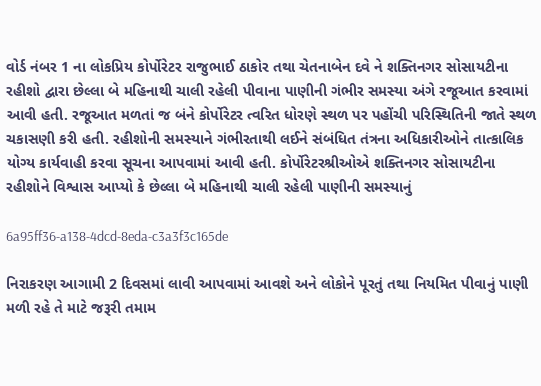વોર્ડ નંબર 1 ના લોકપ્રિય કોર્પોરેટર રાજુભાઈ ઠાકોર તથા ચેતનાબેન દવે ને શક્તિનગર સોસાયટીના રહીશો દ્વારા છેલ્લા બે મહિનાથી ચાલી રહેલી પીવાના પાણીની ગંભીર સમસ્યા અંગે રજૂઆત કરવામાં આવી હતી. રજૂઆત મળતાં જ બંને કોર્પોરેટર ત્વરિત ધોરણે સ્થળ પર પહોંચી પરિસ્થિતિની જાતે સ્થળ ચકાસણી કરી હતી. રહીશોની સમસ્યાને ગંભીરતાથી લઈને સંબંધિત તંત્રના અધિકારીઓને તાત્કાલિક યોગ્ય કાર્યવાહી કરવા સૂચના આપવામાં આવી હતી. કોર્પોરેટરશ્રીઓએ શક્તિનગર સોસાયટીના રહીશોને વિશ્વાસ આપ્યો કે છેલ્લા બે મહિનાથી ચાલી રહેલી પાણીની સમસ્યાનું

6a95ff36-a138-4dcd-8eda-c3a3f3c165de

નિરાકરણ આગામી 2 દિવસમાં લાવી આપવામાં આવશે અને લોકોને પૂરતું તથા નિયમિત પીવાનું પાણી મળી રહે તે માટે જરૂરી તમામ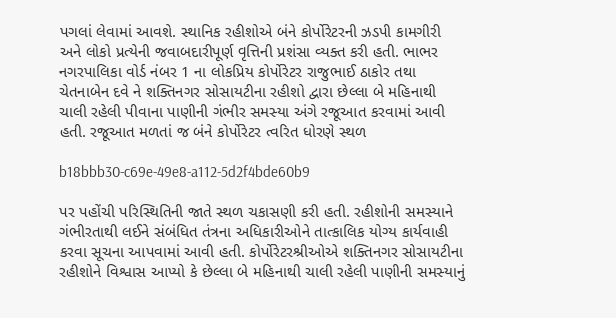પગલાં લેવામાં આવશે. સ્થાનિક રહીશોએ બંને કોર્પોરેટરની ઝડપી કામગીરી અને લોકો પ્રત્યેની જવાબદારીપૂર્ણ વૃત્તિની પ્રશંસા વ્યક્ત કરી હતી. ભાભર નગરપાલિકા વોર્ડ નંબર 1 ના લોકપ્રિય કોર્પોરેટર રાજુભાઈ ઠાકોર તથા ચેતનાબેન દવે ને શક્તિનગર સોસાયટીના રહીશો દ્વારા છેલ્લા બે મહિનાથી ચાલી રહેલી પીવાના પાણીની ગંભીર સમસ્યા અંગે રજૂઆત કરવામાં આવી હતી. રજૂઆત મળતાં જ બંને કોર્પોરેટર ત્વરિત ધોરણે સ્થળ

b18bbb30-c69e-49e8-a112-5d2f4bde60b9

પર પહોંચી પરિસ્થિતિની જાતે સ્થળ ચકાસણી કરી હતી. રહીશોની સમસ્યાને ગંભીરતાથી લઈને સંબંધિત તંત્રના અધિકારીઓને તાત્કાલિક યોગ્ય કાર્યવાહી કરવા સૂચના આપવામાં આવી હતી. કોર્પોરેટરશ્રીઓએ શક્તિનગર સોસાયટીના રહીશોને વિશ્વાસ આપ્યો કે છેલ્લા બે મહિનાથી ચાલી રહેલી પાણીની સમસ્યાનું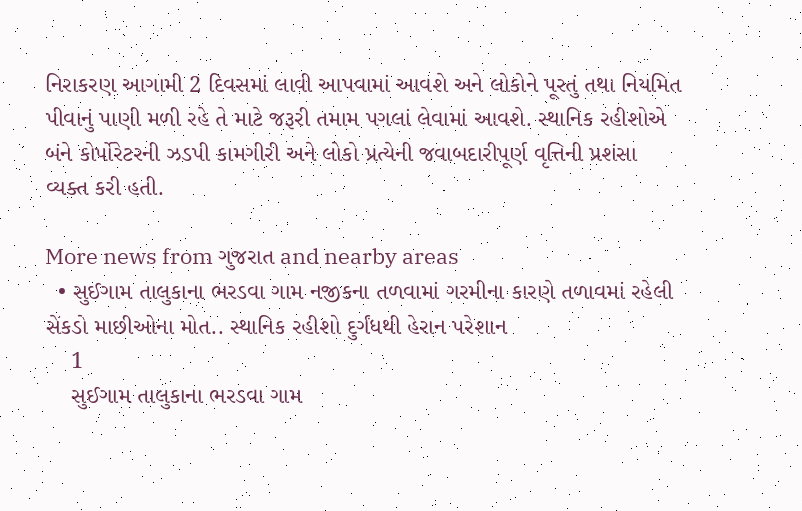નિરાકરણ આગામી 2 દિવસમાં લાવી આપવામાં આવશે અને લોકોને પૂરતું તથા નિયમિત પીવાનું પાણી મળી રહે તે માટે જરૂરી તમામ પગલાં લેવામાં આવશે. સ્થાનિક રહીશોએ બંને કોર્પોરેટરની ઝડપી કામગીરી અને લોકો પ્રત્યેની જવાબદારીપૂર્ણ વૃત્તિની પ્રશંસા વ્યક્ત કરી હતી.

More news from ગુજરાત and nearby areas
  • સુઈગામ તાલુકાના ભરડવા ગામ નજીકના તળવામાં ગરમીના કારણે તળાવમાં રહેલી સેંકડો માછીઓના મોત.. સ્થાનિક રહીશો દુર્ગંધથી હેરાન પરેશાન
    1
    સુઈગામ તાલુકાના ભરડવા ગામ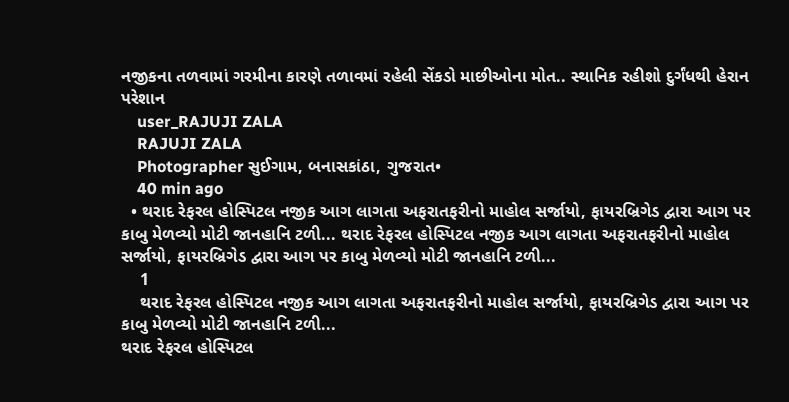નજીકના તળવામાં ગરમીના કારણે તળાવમાં રહેલી સેંકડો માછીઓના મોત.. સ્થાનિક રહીશો દુર્ગંધથી હેરાન પરેશાન
    user_RAJUJI ZALA
    RAJUJI ZALA
    Photographer સુઈગામ, બનાસકાંઠા, ગુજરાત•
    40 min ago
  • થરાદ રેફરલ હોસ્પિટલ નજીક આગ લાગતા અફરાતફરીનો માહોલ સર્જાયો, ફાયરબ્રિગેડ દ્વારા આગ પર કાબુ મેળવ્યો મોટી જાનહાનિ ટળી... થરાદ રેફરલ હોસ્પિટલ નજીક આગ લાગતા અફરાતફરીનો માહોલ સર્જાયો, ફાયરબ્રિગેડ દ્વારા આગ પર કાબુ મેળવ્યો મોટી જાનહાનિ ટળી...
    1
    થરાદ રેફરલ હોસ્પિટલ નજીક આગ લાગતા અફરાતફરીનો માહોલ સર્જાયો, ફાયરબ્રિગેડ દ્વારા આગ પર કાબુ મેળવ્યો મોટી જાનહાનિ ટળી...
થરાદ રેફરલ હોસ્પિટલ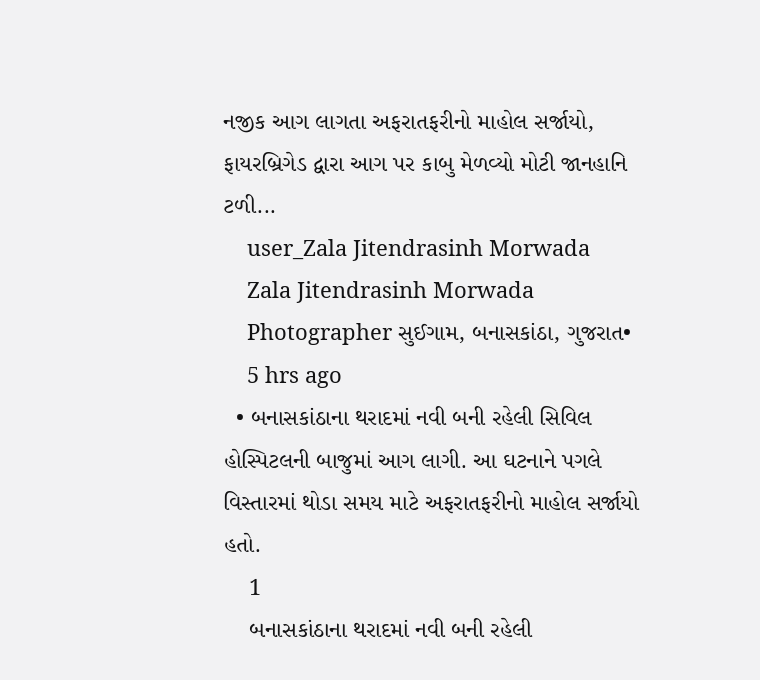નજીક આગ લાગતા અફરાતફરીનો માહોલ સર્જાયો, ફાયરબ્રિગેડ દ્વારા આગ પર કાબુ મેળવ્યો મોટી જાનહાનિ ટળી...
    user_Zala Jitendrasinh Morwada
    Zala Jitendrasinh Morwada
    Photographer સુઈગામ, બનાસકાંઠા, ગુજરાત•
    5 hrs ago
  • બનાસકાંઠાના થરાદમાં નવી બની રહેલી સિવિલ હોસ્પિટલની બાજુમાં આગ લાગી. આ ઘટનાને પગલે વિસ્તારમાં થોડા સમય માટે અફરાતફરીનો માહોલ સર્જાયો હતો.
    1
    બનાસકાંઠાના થરાદમાં નવી બની રહેલી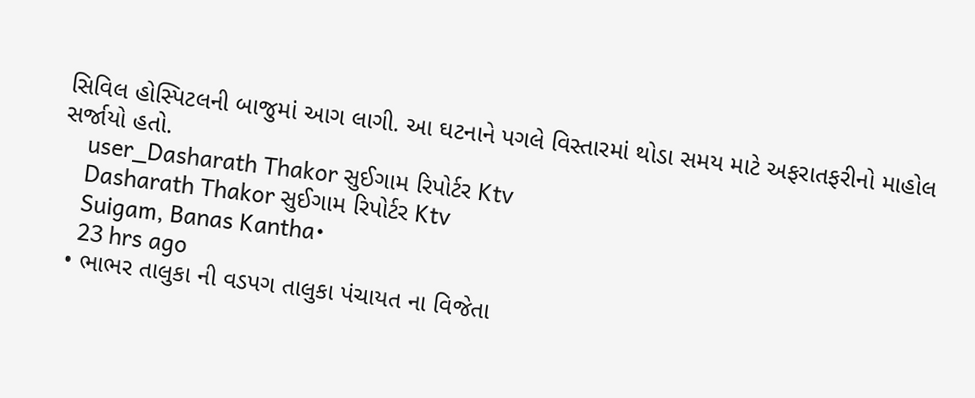સિવિલ હોસ્પિટલની બાજુમાં આગ લાગી. આ ઘટનાને પગલે વિસ્તારમાં થોડા સમય માટે અફરાતફરીનો માહોલ સર્જાયો હતો.
    user_Dasharath Thakor સુઈગામ રિપોર્ટર Ktv
    Dasharath Thakor સુઈગામ રિપોર્ટર Ktv
    Suigam, Banas Kantha•
    23 hrs ago
  • ભાભર તાલુકા ની વડપગ તાલુકા પંચાયત ના વિજેતા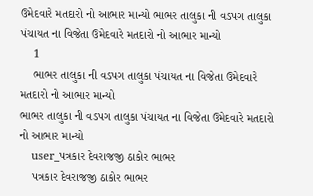ઉમેદવારે મતદારો નો આભાર માન્યો ભાભર તાલુકા ની વડપગ તાલુકા પંચાયત ના વિજેતા ઉમેદવારે મતદારો નો આભાર માન્યો
    1
    ભાભર તાલુકા ની વડપગ તાલુકા પંચાયત ના વિજેતા ઉમેદવારે મતદારો નો આભાર માન્યો
ભાભર તાલુકા ની વડપગ તાલુકા પંચાયત ના વિજેતા ઉમેદવારે મતદારો નો આભાર માન્યો
    user_પત્રકાર દેવરાજજી ઠાકોર ભાભર
    પત્રકાર દેવરાજજી ઠાકોર ભાભર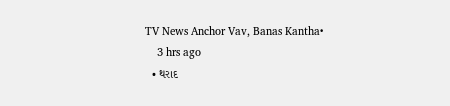TV News Anchor Vav, Banas Kantha•
    3 hrs ago
  • થરાદ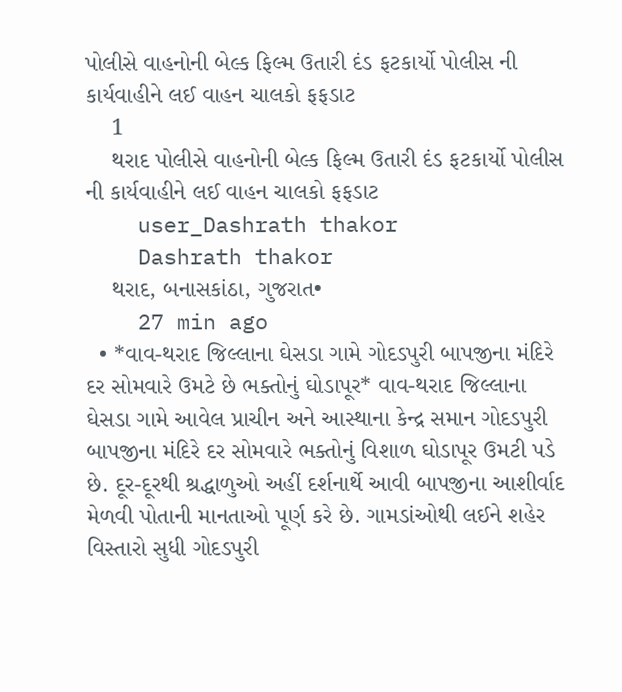પોલીસે વાહનોની બેલ્ક ફિલ્મ ઉતારી દંડ ફટકાર્યો પોલીસ ની કાર્યવાહીને લઈ વાહન ચાલકો ફફડાટ
    1
    થરાદ પોલીસે વાહનોની બેલ્ક ફિલ્મ ઉતારી દંડ ફટકાર્યો પોલીસ ની કાર્યવાહીને લઈ વાહન ચાલકો ફફડાટ
    user_Dashrath thakor
    Dashrath thakor
    થરાદ, બનાસકાંઠા, ગુજરાત•
    27 min ago
  • *વાવ-થરાદ જિલ્લાના ઘેસડા ગામે ગોદડપુરી બાપજીના મંદિરે દર સોમવારે ઉમટે છે ભક્તોનું ઘોડાપૂર* વાવ-થરાદ જિલ્લાના ઘેસડા ગામે આવેલ પ્રાચીન અને આસ્થાના કેન્દ્ર સમાન ગોદડપુરી બાપજીના મંદિરે દર સોમવારે ભક્તોનું વિશાળ ઘોડાપૂર ઉમટી પડે છે. દૂર-દૂરથી શ્રદ્ધાળુઓ અહીં દર્શનાર્થે આવી બાપજીના આશીર્વાદ મેળવી પોતાની માનતાઓ પૂર્ણ કરે છે. ગામડાંઓથી લઈને શહેર વિસ્તારો સુધી ગોદડપુરી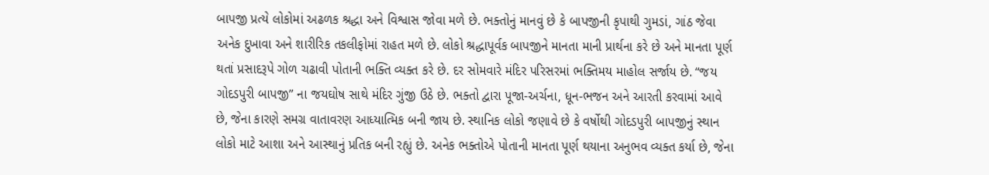બાપજી પ્રત્યે લોકોમાં અઢળક શ્રદ્ધા અને વિશ્વાસ જોવા મળે છે. ભક્તોનું માનવું છે કે બાપજીની કૃપાથી ગુમડાં, ગાંઠ જેવા અનેક દુખાવા અને શારીરિક તકલીફોમાં રાહત મળે છે. લોકો શ્રદ્ધાપૂર્વક બાપજીને માનતા માની પ્રાર્થના કરે છે અને માનતા પૂર્ણ થતાં પ્રસાદરૂપે ગોળ ચઢાવી પોતાની ભક્તિ વ્યક્ત કરે છે. દર સોમવારે મંદિર પરિસરમાં ભક્તિમય માહોલ સર્જાય છે. “જય ગોદડપુરી બાપજી” ના જયઘોષ સાથે મંદિર ગુંજી ઉઠે છે. ભક્તો દ્વારા પૂજા-અર્ચના, ધૂન-ભજન અને આરતી કરવામાં આવે છે, જેના કારણે સમગ્ર વાતાવરણ આધ્યાત્મિક બની જાય છે. સ્થાનિક લોકો જણાવે છે કે વર્ષોથી ગોદડપુરી બાપજીનું સ્થાન લોકો માટે આશા અને આસ્થાનું પ્રતિક બની રહ્યું છે. અનેક ભક્તોએ પોતાની માનતા પૂર્ણ થયાના અનુભવ વ્યક્ત કર્યા છે, જેના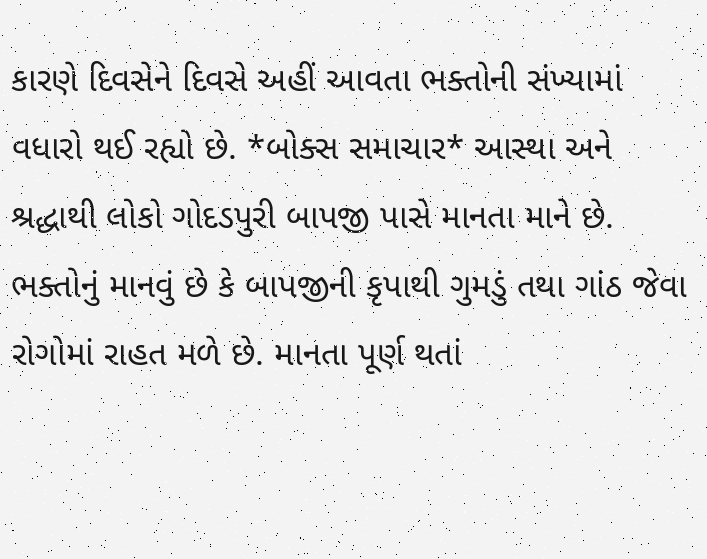કારણે દિવસેને દિવસે અહીં આવતા ભક્તોની સંખ્યામાં વધારો થઈ રહ્યો છે. *બોક્સ સમાચાર* આસ્થા અને શ્રદ્ધાથી લોકો ગોદડપુરી બાપજી પાસે માનતા માને છે. ભક્તોનું માનવું છે કે બાપજીની કૃપાથી ગુમડું તથા ગાંઠ જેવા રોગોમાં રાહત મળે છે. માનતા પૂર્ણ થતાં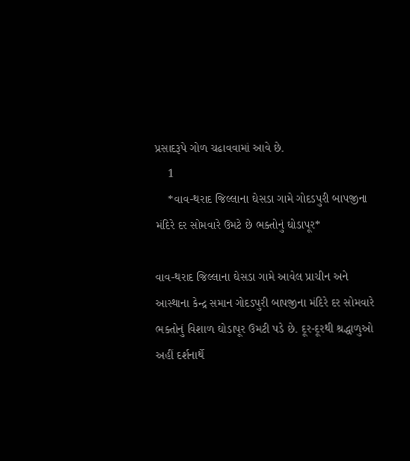પ્રસાદરૂપે ગોળ ચઢાવવામાં આવે છે.
    1
    *વાવ-થરાદ જિલ્લાના ઘેસડા ગામે ગોદડપુરી બાપજીના મંદિરે દર સોમવારે ઉમટે છે ભક્તોનું ઘોડાપૂર*

વાવ-થરાદ જિલ્લાના ઘેસડા ગામે આવેલ પ્રાચીન અને આસ્થાના કેન્દ્ર સમાન ગોદડપુરી બાપજીના મંદિરે દર સોમવારે ભક્તોનું વિશાળ ઘોડાપૂર ઉમટી પડે છે. દૂર-દૂરથી શ્રદ્ધાળુઓ અહીં દર્શનાર્થે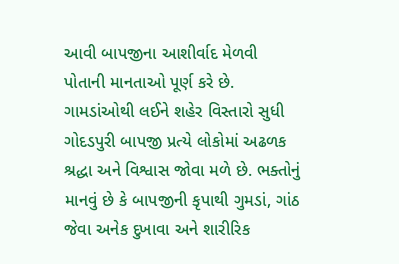આવી બાપજીના આશીર્વાદ મેળવી પોતાની માનતાઓ પૂર્ણ કરે છે.
ગામડાંઓથી લઈને શહેર વિસ્તારો સુધી ગોદડપુરી બાપજી પ્રત્યે લોકોમાં અઢળક શ્રદ્ધા અને વિશ્વાસ જોવા મળે છે. ભક્તોનું માનવું છે કે બાપજીની કૃપાથી ગુમડાં, ગાંઠ જેવા અનેક દુખાવા અને શારીરિક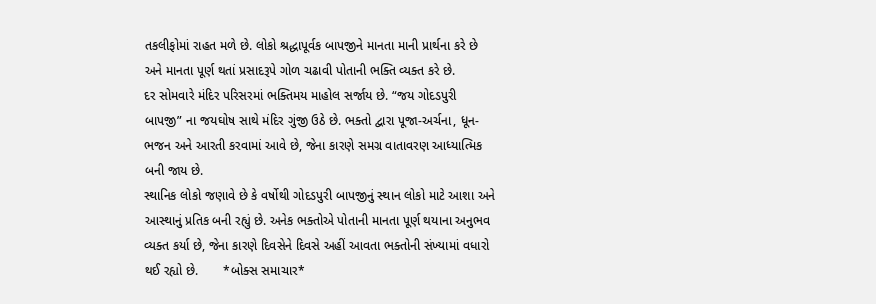તકલીફોમાં રાહત મળે છે. લોકો શ્રદ્ધાપૂર્વક બાપજીને માનતા માની પ્રાર્થના કરે છે અને માનતા પૂર્ણ થતાં પ્રસાદરૂપે ગોળ ચઢાવી પોતાની ભક્તિ વ્યક્ત કરે છે.
દર સોમવારે મંદિર પરિસરમાં ભક્તિમય માહોલ સર્જાય છે. “જય ગોદડપુરી બાપજી” ના જયઘોષ સાથે મંદિર ગુંજી ઉઠે છે. ભક્તો દ્વારા પૂજા-અર્ચના, ધૂન-ભજન અને આરતી કરવામાં આવે છે, જેના કારણે સમગ્ર વાતાવરણ આધ્યાત્મિક બની જાય છે.
સ્થાનિક લોકો જણાવે છે કે વર્ષોથી ગોદડપુરી બાપજીનું સ્થાન લોકો માટે આશા અને આસ્થાનું પ્રતિક બની રહ્યું છે. અનેક ભક્તોએ પોતાની માનતા પૂર્ણ થયાના અનુભવ વ્યક્ત કર્યા છે, જેના કારણે દિવસેને દિવસે અહીં આવતા ભક્તોની સંખ્યામાં વધારો થઈ રહ્યો છે.       *બોક્સ સમાચાર*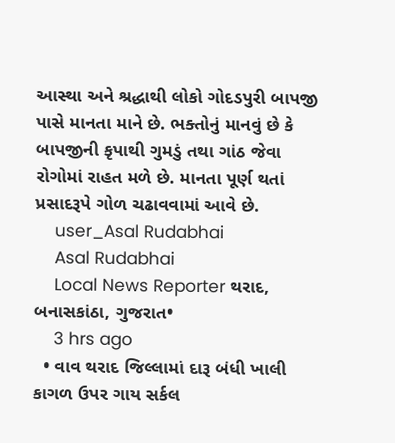આસ્થા અને શ્રદ્ધાથી લોકો ગોદડપુરી બાપજી પાસે માનતા માને છે. ભક્તોનું માનવું છે કે બાપજીની કૃપાથી ગુમડું તથા ગાંઠ જેવા રોગોમાં રાહત મળે છે. માનતા પૂર્ણ થતાં પ્રસાદરૂપે ગોળ ચઢાવવામાં આવે છે.
    user_Asal Rudabhai
    Asal Rudabhai
    Local News Reporter થરાદ, બનાસકાંઠા, ગુજરાત•
    3 hrs ago
  • વાવ થરાદ જિલ્લામાં દારૂ બંધી ખાલી કાગળ ઉપર ગાય સર્કલ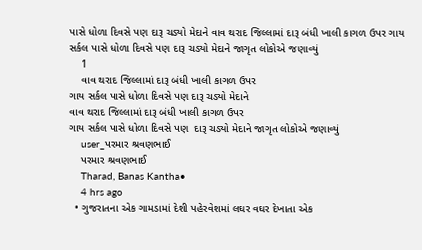પાસે ધોળા દિવસે પણ દારૂ ચડ્યો મેદાને વાવ થરાદ જિલ્લામાં દારૂ બંધી ખાલી કાગળ ઉપર ગાય સર્કલ પાસે ધોળા દિવસે પણ દારૂ ચડ્યો મેદાને જાગૃત લોકોએ જણાવ્યું
    1
    વાવ થરાદ જિલ્લામાં દારૂ બંધી ખાલી કાગળ ઉપર
ગાય સર્કલ પાસે ધોળા દિવસે પણ દારૂ ચડ્યો મેદાને
વાવ થરાદ જિલ્લામાં દારૂ બંધી ખાલી કાગળ ઉપર
ગાય સર્કલ પાસે ધોળા દિવસે પણ  દારૂ ચડ્યો મેદાને જાગૃત લોકોએ જણાવ્યું
    user_પરમાર શ્રવણભાઈ
    પરમાર શ્રવણભાઈ
    Tharad, Banas Kantha•
    4 hrs ago
  • ગુજરાતના એક ગામડામાં દેશી પહેરવેશમાં લઘર વઘર દેખાતા એક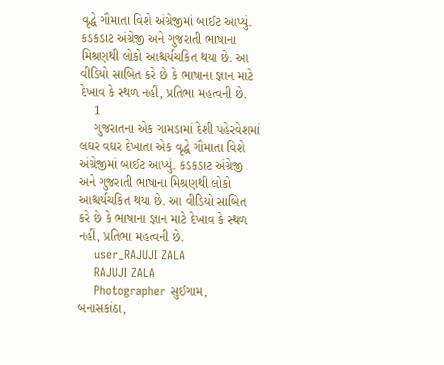વૃદ્ધે ગૌમાતા વિશે અંગ્રેજીમાં બાઈટ આપ્યું. કડકડાટ અંગ્રેજી અને ગુજરાતી ભાષાના મિશ્રણથી લોકો આશ્ચર્યચકિત થયા છે. આ વીડિયો સાબિત કરે છે કે ભાષાના જ્ઞાન માટે દેખાવ કે સ્થળ નહીં, પ્રતિભા મહત્વની છે.
    1
    ગુજરાતના એક ગામડામાં દેશી પહેરવેશમાં લઘર વઘર દેખાતા એક વૃદ્ધે ગૌમાતા વિશે અંગ્રેજીમાં બાઈટ આપ્યું. કડકડાટ અંગ્રેજી અને ગુજરાતી ભાષાના મિશ્રણથી લોકો આશ્ચર્યચકિત થયા છે. આ વીડિયો સાબિત કરે છે કે ભાષાના જ્ઞાન માટે દેખાવ કે સ્થળ નહીં, પ્રતિભા મહત્વની છે.
    user_RAJUJI ZALA
    RAJUJI ZALA
    Photographer સુઈગામ, બનાસકાંઠા,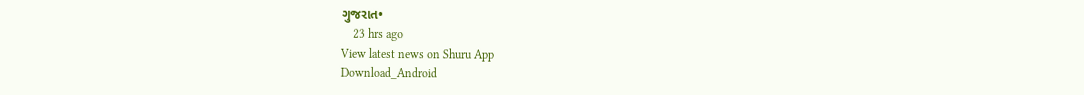ગુજરાત•
    23 hrs ago
View latest news on Shuru App
Download_Android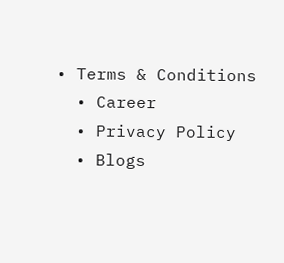• Terms & Conditions
  • Career
  • Privacy Policy
  • Blogs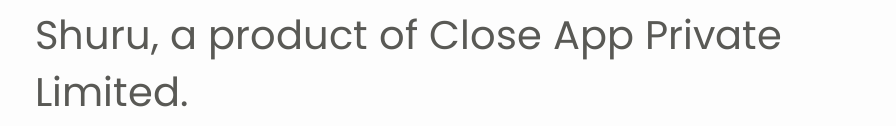Shuru, a product of Close App Private Limited.